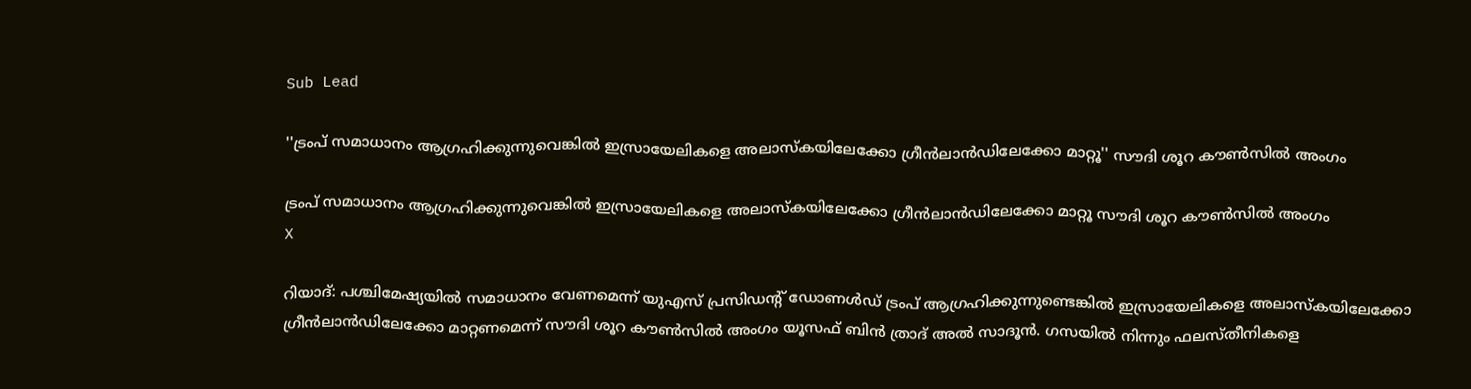Sub Lead

''ട്രംപ് സമാധാനം ആഗ്രഹിക്കുന്നുവെങ്കില്‍ ഇസ്രായേലികളെ അലാസ്‌കയിലേക്കോ ഗ്രീന്‍ലാന്‍ഡിലേക്കോ മാറ്റൂ'' സൗദി ശൂറ കൗണ്‍സില്‍ അംഗം

ട്രംപ് സമാധാനം ആഗ്രഹിക്കുന്നുവെങ്കില്‍ ഇസ്രായേലികളെ അലാസ്‌കയിലേക്കോ ഗ്രീന്‍ലാന്‍ഡിലേക്കോ മാറ്റൂ സൗദി ശൂറ കൗണ്‍സില്‍ അംഗം
X

റിയാദ്: പശ്ചിമേഷ്യയില്‍ സമാധാനം വേണമെന്ന് യുഎസ് പ്രസിഡന്റ് ഡോണള്‍ഡ് ട്രംപ് ആഗ്രഹിക്കുന്നുണ്ടെങ്കില്‍ ഇസ്രായേലികളെ അലാസ്‌കയിലേക്കോ ഗ്രീന്‍ലാന്‍ഡിലേക്കോ മാറ്റണമെന്ന് സൗദി ശൂറ കൗണ്‍സില്‍ അംഗം യൂസഫ് ബിന്‍ ത്രാദ് അല്‍ സാദൂന്‍. ഗസയില്‍ നിന്നും ഫലസ്തീനികളെ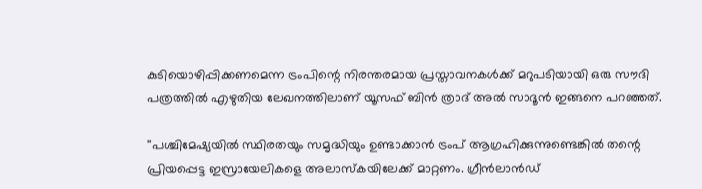കുടിയൊഴിപ്പിക്കണമെന്ന ട്രംപിന്റെ നിരന്തരമായ പ്രസ്താവനകള്‍ക്ക് മറുപടിയായി ഒരു സൗദി പത്രത്തില്‍ എഴുതിയ ലേഖനത്തിലാണ് യൂസഫ് ബിന്‍ ത്രാദ് അല്‍ സാദൂന്‍ ഇങ്ങനെ പറഞ്ഞത്.

''പശ്ചിമേഷ്യയില്‍ സ്ഥിരതയും സമൃദ്ധിയും ഉണ്ടാക്കാന്‍ ട്രംപ് ആഗ്രഹിക്കുന്നുണ്ടെങ്കില്‍ തന്റെ പ്രിയപ്പെട്ട ഇസ്രായേലികളെ അലാസ്‌കയിലേക്ക് മാറ്റണം. ഗ്രീന്‍ലാന്‍ഡ്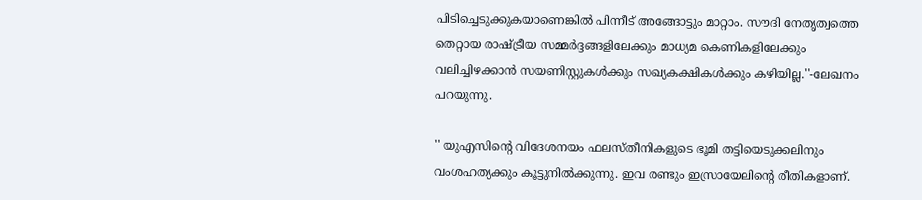പിടിച്ചെടുക്കുകയാണെങ്കില്‍ പിന്നീട് അങ്ങോട്ടും മാറ്റാം. സൗദി നേതൃത്വത്തെ തെറ്റായ രാഷ്ട്രീയ സമ്മര്‍ദ്ദങ്ങളിലേക്കും മാധ്യമ കെണികളിലേക്കും വലിച്ചിഴക്കാന്‍ സയണിസ്റ്റുകള്‍ക്കും സഖ്യകക്ഷികള്‍ക്കും കഴിയില്ല.''-ലേഖനം പറയുന്നു.

'' യുഎസിന്റെ വിദേശനയം ഫലസ്തീനികളുടെ ഭൂമി തട്ടിയെടുക്കലിനും വംശഹത്യക്കും കൂട്ടുനില്‍ക്കുന്നു. ഇവ രണ്ടും ഇസ്രായേലിന്റെ രീതികളാണ്.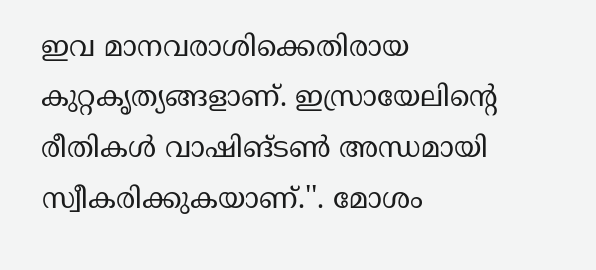ഇവ മാനവരാശിക്കെതിരായ കുറ്റകൃത്യങ്ങളാണ്. ഇസ്രായേലിന്റെ രീതികള്‍ വാഷിങ്ടണ്‍ അന്ധമായി സ്വീകരിക്കുകയാണ്.''. മോശം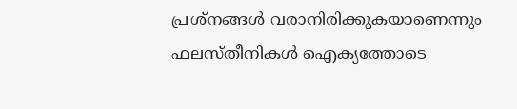പ്രശ്‌നങ്ങള്‍ വരാനിരിക്കുകയാണെന്നും ഫലസ്തീനികള്‍ ഐക്യത്തോടെ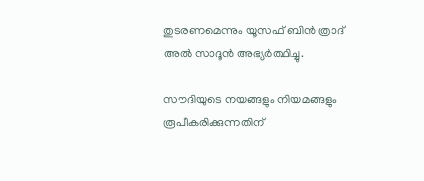തുടരണമെന്നും യൂസഫ് ബിന്‍ ത്രാദ് അല്‍ സാദൂന്‍ അഭ്യര്‍ത്ഥിച്ചു.

സൗദിയുടെ നയങ്ങളും നിയമങ്ങളും രൂപീകരിക്കുന്നതിന്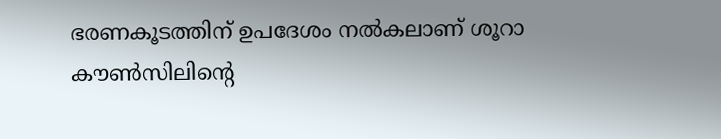ഭരണകൂടത്തിന് ഉപദേശം നല്‍കലാണ് ശൂറാ കൗണ്‍സിലിന്റെ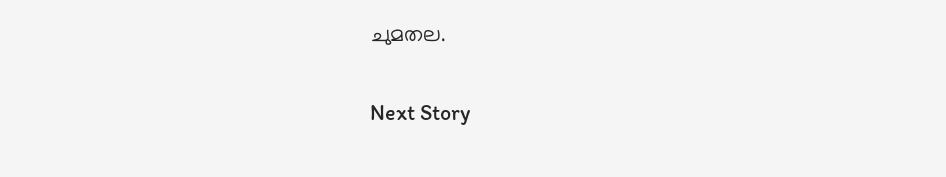ചുമതല.

Next Story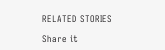RELATED STORIES

Share it